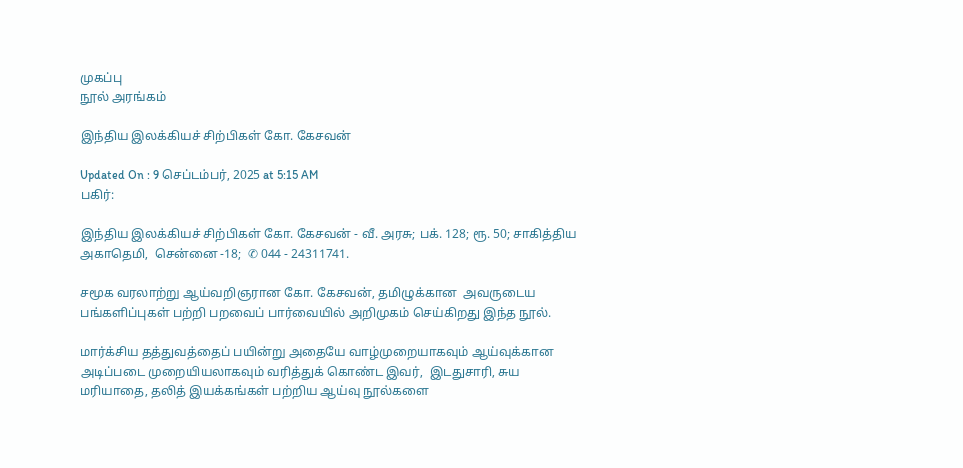முகப்பு
நூல் அரங்கம்

இந்திய இலக்கியச் சிற்பிகள் கோ. கேசவன்

Updated On : 9 செப்டம்பர், 2025 at 5:15 AM
பகிர்:

இந்திய இலக்கியச் சிற்பிகள் கோ. கேசவன் - வீ. அரசு; பக். 128; ரூ. 50; சாகித்திய அகாதெமி,  சென்னை -18;  ✆ 044 - 24311741.

சமூக வரலாற்று ஆய்வறிஞரான கோ. கேசவன், தமிழுக்கான  அவருடைய பங்களிப்புகள் பற்றி பறவைப் பார்வையில் அறிமுகம் செய்கிறது இந்த நூல்.

மார்க்சிய தத்துவத்தைப் பயின்று அதையே வாழ்முறையாகவும் ஆய்வுக்கான  அடிப்படை முறையியலாகவும் வரித்துக் கொண்ட இவர்,  இடதுசாரி, சுய
மரியாதை, தலித் இயக்கங்கள் பற்றிய ஆய்வு நூல்களை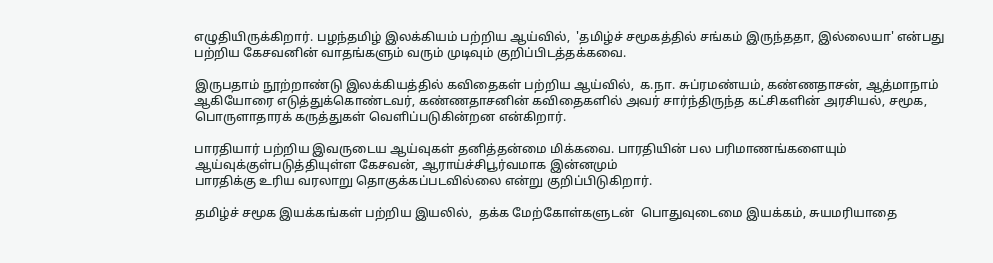எழுதியிருக்கிறார். பழந்தமிழ் இலக்கியம் பற்றிய ஆய்வில்,  'தமிழ்ச் சமூகத்தில் சங்கம் இருந்ததா, இல்லையா' என்பது பற்றிய கேசவனின் வாதங்களும் வரும் முடிவும் குறிப்பிடத்தக்கவை.

இருபதாம் நூற்றாண்டு இலக்கியத்தில் கவிதைகள் பற்றிய ஆய்வில்,  க.நா. சுப்ரமண்யம், கண்ணதாசன், ஆத்மாநாம் ஆகியோரை எடுத்துக்கொண்டவர், கண்ணதாசனின் கவிதைகளில் அவர் சார்ந்திருந்த கட்சிகளின் அரசியல், சமூக, பொருளாதாரக் கருத்துகள் வெளிப்படுகின்றன என்கிறார்.

பாரதியார் பற்றிய இவருடைய ஆய்வுகள் தனித்தன்மை மிக்கவை. பாரதியின் பல பரிமாணங்களையும் ஆய்வுக்குள்படுத்தியுள்ள கேசவன், ஆராய்ச்சிபூர்வமாக இன்னமும்
பாரதிக்கு உரிய வரலாறு தொகுக்கப்படவில்லை என்று குறிப்பிடுகிறார்.

தமிழ்ச் சமூக இயக்கங்கள் பற்றிய இயலில்,  தக்க மேற்கோள்களுடன்  பொதுவுடைமை இயக்கம், சுயமரியாதை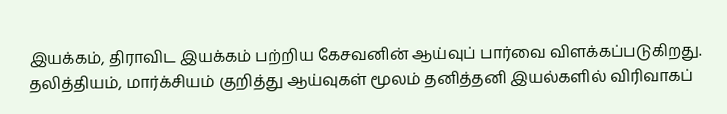இயக்கம், திராவிட இயக்கம் பற்றிய கேசவனின் ஆய்வுப் பார்வை விளக்கப்படுகிறது. தலித்தியம், மார்க்சியம் குறித்து ஆய்வுகள் மூலம் தனித்தனி இயல்களில் விரிவாகப்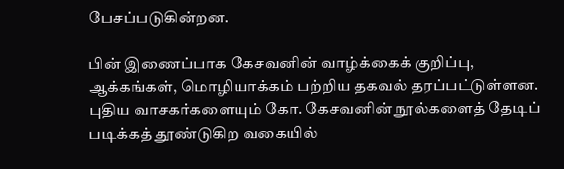பேசப்படுகின்றன.

பின் இணைப்பாக கேசவனின் வாழ்க்கைக் குறிப்பு, ஆக்கங்கள், மொழியாக்கம் பற்றிய தகவல் தரப்பட்டுள்ளன. புதிய வாசகர்களையும் கோ. கேசவனின் நூல்களைத் தேடிப் படிக்கத் தூண்டுகிற வகையில்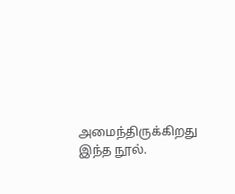அமைந்திருக்கிறது இந்த நூல்.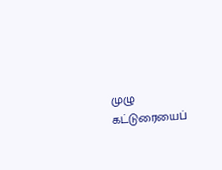முழு கட்டுரையைப்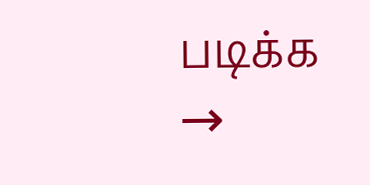படிக்க →